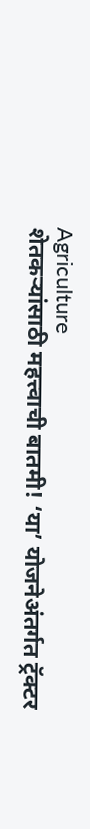Agriculture
शेतकऱ्यांसाठी महत्त्वाची बातमी! ‘या’ योजनेअंतर्गत ट्रॅक्टर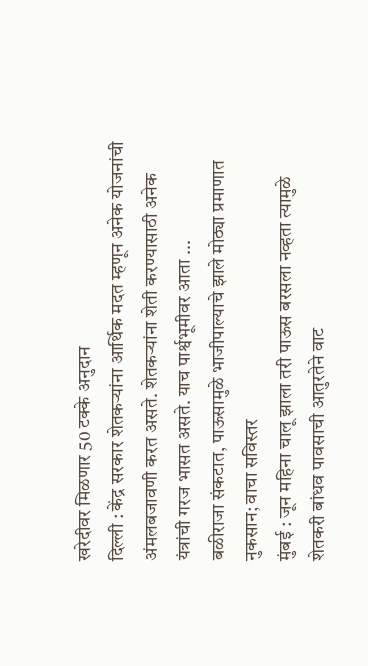खरेदीवर मिळणार 50 टक्के अनुदान
दिल्ली : केंद्र सरकार शेतकऱ्यांना आर्थिक मदत म्हणून अनेक योजनांची अंमलबजावणी करत असते. शेतकऱ्यांना शेती करण्यासाठी अनेक यंत्रांची गरज भासत असते. याच पार्श्वभूमीवर आता ...
बळीराजा संकटात, पाऊसामुळे भाजीपाल्याचे झाले मोठ्या प्रमाणात नुकसान; वाचा सविस्तर
मुंबई : जून महिना चालू झाला तरी पाऊस बरसला नव्हता त्यामुळे शेतकरी बांधव पावसाची आतुरतेने वाट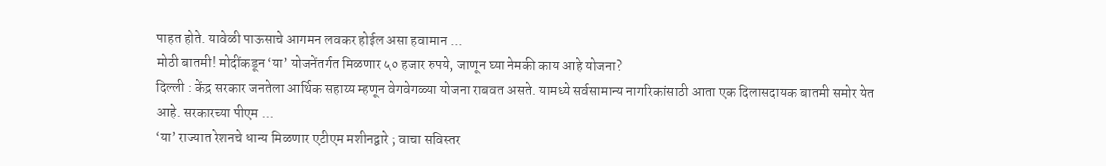पाहत होते. यावेळी पाऊसाचे आगमन लवकर होईल असा हवामान ...
मोठी बातमी! मोदींकडून ‘या’ योजनेंतर्गत मिळणार ५० हजार रुपये, जाणून घ्या नेमकी काय आहे योजना?
दिल्ली : केंद्र सरकार जनतेला आर्थिक सहाय्य म्हणून वेगवेगळ्या योजना राबवत असते. यामध्ये सर्वसामान्य नागरिकांसाठी आता एक दिलासदायक बातमी समोर येत आहे. सरकारच्या पीएम ...
‘या’ राज्यात रेशनचे धान्य मिळणार एटीएम मशीनद्वारे ; वाचा सविस्तर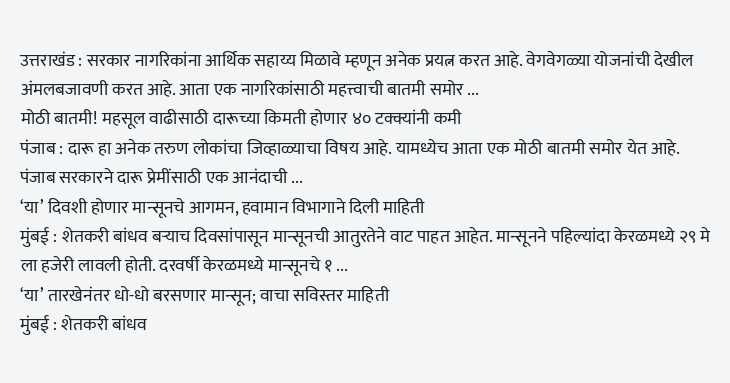उत्तराखंड : सरकार नागरिकांना आर्थिक सहाय्य मिळावे म्हणून अनेक प्रयत्न करत आहे. वेगवेगळ्या योजनांची देखील अंमलबजावणी करत आहे. आता एक नागरिकांसाठी महत्त्वाची बातमी समोर ...
मोठी बातमी! महसूल वाढीसाठी दारूच्या किमती होणार ४० टक्क्यांनी कमी
पंजाब : दारू हा अनेक तरुण लोकांचा जिव्हाळ्याचा विषय आहे. यामध्येच आता एक मोठी बातमी समोर येत आहे. पंजाब सरकारने दारू प्रेमींसाठी एक आनंदाची ...
‘या’ दिवशी होणार मान्सूनचे आगमन, हवामान विभागाने दिली माहिती
मुंबई : शेतकरी बांधव बऱ्याच दिवसांपासून मान्सूनची आतुरतेने वाट पाहत आहेत. मान्सूनने पहिल्यांदा केरळमध्ये २९ मे ला हजेरी लावली होती. दरवर्षी केरळमध्ये मान्सूनचे १ ...
‘या’ तारखेनंतर धो-धो बरसणार मान्सून; वाचा सविस्तर माहिती
मुंबई : शेतकरी बांधव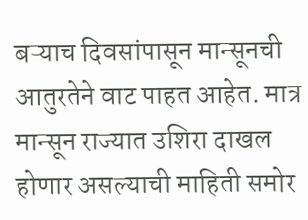बऱ्याच दिवसांपासून मान्सूनची आतुरतेने वाट पाहत आहेत. मात्र मान्सून राज्यात उशिरा दाखल होणार असल्याची माहिती समोर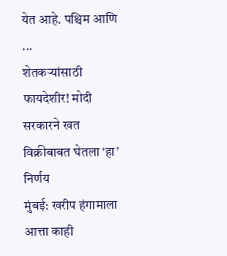येत आहे. पश्चिम आणि ...
शेतकऱ्यांसाठी फायदेशीर! मोदी सरकारने खत विक्रीबाबत घेतला ‘हा’ निर्णय
मुंबई: खरीप हंगामाला आत्ता काही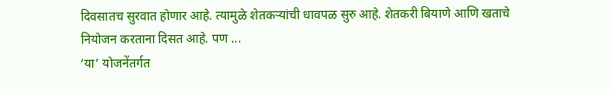दिवसातच सुरवात होणार आहे. त्यामुळे शेतकऱ्यांची धावपळ सुरु आहे. शेतकरी बियाणे आणि खताचे नियोजन करताना दिसत आहे. पण ...
‘या’ योजनेंतर्गत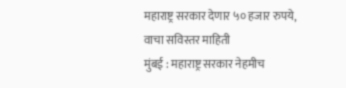महाराष्ट्र सरकार देणार ५० हजार रुपये, वाचा सविस्तर माहिती
मुंबई : महाराष्ट्र सरकार नेहमीच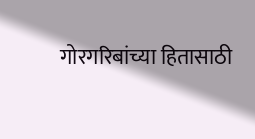गोरगरिबांच्या हितासाठी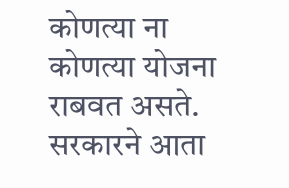कोणत्या ना कोणत्या योजना राबवत असते. सरकारने आता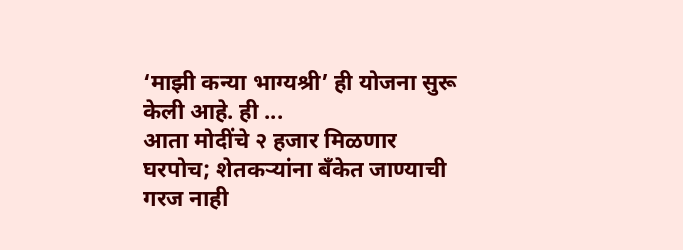‘माझी कन्या भाग्यश्री’ ही योजना सुरू केली आहे. ही ...
आता मोदींचे २ हजार मिळणार घरपोच; शेतकऱ्यांना बँकेत जाण्याची गरज नाही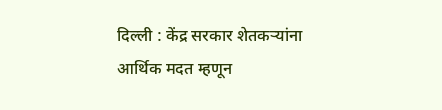दिल्ली : केंद्र सरकार शेतकऱ्यांना आर्थिक मदत म्हणून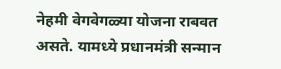नेहमी वेगवेगळ्या योजना राबवत असते. यामध्ये प्रधानमंत्री सन्मान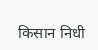किसान निधी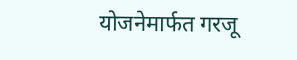योजनेमार्फत गरजू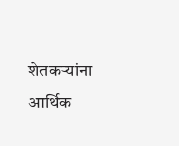शेतकऱ्यांना आर्थिक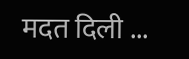मदत दिली ...